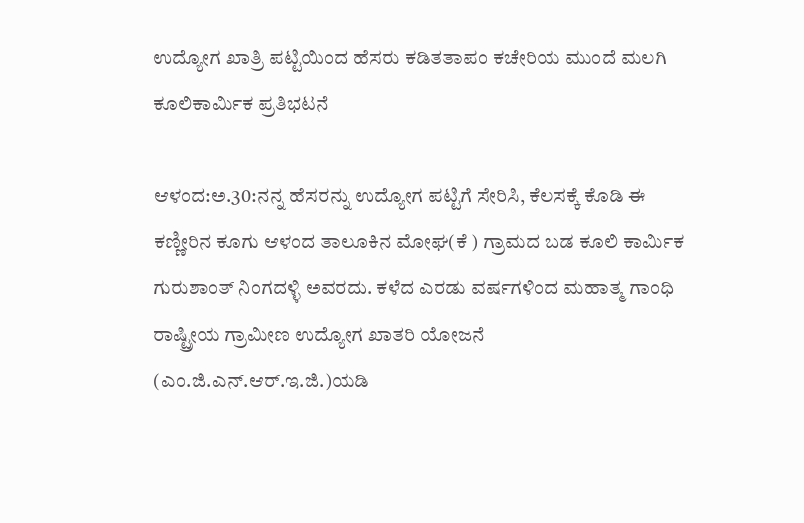ಉದ್ಯೋಗ ಖಾತ್ರಿ ಪಟ್ಟಿಯಿಂದ ಹೆಸರು ಕಡಿತತಾಪಂ ಕಚೇರಿಯ ಮುಂದೆ ಮಲಗಿ ಕೂಲಿಕಾರ್ಮಿಕ ಪ್ರತಿಭಟನೆ

ಆಳಂದ:ಅ.30:ನನ್ನ ಹೆಸರನ್ನು ಉದ್ಯೋಗ ಪಟ್ಟಿಗೆ ಸೇರಿಸಿ, ಕೆಲಸಕ್ಕೆ ಕೊಡಿ ಈ ಕಣ್ಣೀರಿನ ಕೂಗು ಆಳಂದ ತಾಲೂಕಿನ ಮೋಘ(ಕೆ ) ಗ್ರಾಮದ ಬಡ ಕೂಲಿ ಕಾರ್ಮಿಕ ಗುರುಶಾಂತ್ ನಿಂಗದಳ್ಳಿ ಅವರದು. ಕಳೆದ ಎರಡು ವರ್ಷಗಳಿಂದ ಮಹಾತ್ಮ ಗಾಂಧಿ ರಾಷ್ಟ್ರೀಯ ಗ್ರಾಮೀಣ ಉದ್ಯೋಗ ಖಾತರಿ ಯೋಜನೆ (ಎಂ.ಜಿ.ಎನ್.ಆರ್.ಇ.ಜಿ.)ಯಡಿ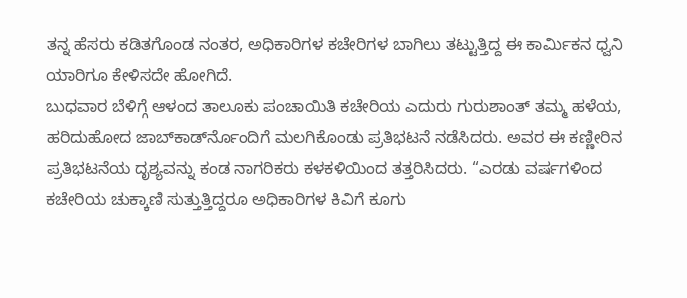ತನ್ನ ಹೆಸರು ಕಡಿತಗೊಂಡ ನಂತರ, ಅಧಿಕಾರಿಗಳ ಕಚೇರಿಗಳ ಬಾಗಿಲು ತಟ್ಟುತ್ತಿದ್ದ ಈ ಕಾರ್ಮಿಕನ ಧ್ವನಿ ಯಾರಿಗೂ ಕೇಳಿಸದೇ ಹೋಗಿದೆ.
ಬುಧವಾರ ಬೆಳಿಗ್ಗೆ ಆಳಂದ ತಾಲೂಕು ಪಂಚಾಯಿತಿ ಕಚೇರಿಯ ಎದುರು ಗುರುಶಾಂತ್ ತಮ್ಮ ಹಳೆಯ, ಹರಿದುಹೋದ ಜಾಬ್‍ಕಾರ್ಡ್‍ನೊಂದಿಗೆ ಮಲಗಿಕೊಂಡು ಪ್ರತಿಭಟನೆ ನಡೆಸಿದರು. ಅವರ ಈ ಕಣ್ಣೀರಿನ ಪ್ರತಿಭಟನೆಯ ದೃಶ್ಯವನ್ನು ಕಂಡ ನಾಗರಿಕರು ಕಳಕಳಿಯಿಂದ ತತ್ತರಿಸಿದರು. “ಎರಡು ವರ್ಷಗಳಿಂದ ಕಚೇರಿಯ ಚುಕ್ಕಾಣಿ ಸುತ್ತುತ್ತಿದ್ದರೂ ಅಧಿಕಾರಿಗಳ ಕಿವಿಗೆ ಕೂಗು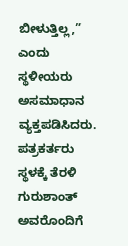ಬೀಳುತ್ತಿಲ್ಲ,” ಎಂದು ಸ್ಥಳೀಯರು ಅಸಮಾಧಾನ ವ್ಯಕ್ತಪಡಿಸಿದರು.
ಪತ್ರಕರ್ತರು ಸ್ಥಳಕ್ಕೆ ತೆರಳಿ ಗುರುಶಾಂತ್ ಅವರೊಂದಿಗೆ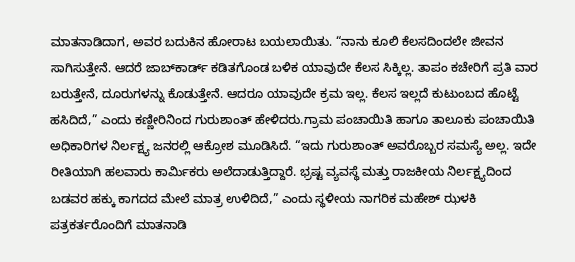ಮಾತನಾಡಿದಾಗ, ಅವರ ಬದುಕಿನ ಹೋರಾಟ ಬಯಲಾಯಿತು. “ನಾನು ಕೂಲಿ ಕೆಲಸದಿಂದಲೇ ಜೀವನ ಸಾಗಿಸುತ್ತೇನೆ. ಆದರೆ ಜಾಬ್‍ಕಾರ್ಡ್ ಕಡಿತಗೊಂಡ ಬಳಿಕ ಯಾವುದೇ ಕೆಲಸ ಸಿಕ್ಕಿಲ್ಲ. ತಾಪಂ ಕಚೇರಿಗೆ ಪ್ರತಿ ವಾರ ಬರುತ್ತೇನೆ, ದೂರುಗಳನ್ನು ಕೊಡುತ್ತೇನೆ. ಆದರೂ ಯಾವುದೇ ಕ್ರಮ ಇಲ್ಲ. ಕೆಲಸ ಇಲ್ಲದೆ ಕುಟುಂಬದ ಹೊಟ್ಟೆ ಹಸಿದಿದೆ,” ಎಂದು ಕಣ್ಣೀರಿನಿಂದ ಗುರುಶಾಂತ್ ಹೇಳಿದರು.ಗ್ರಾಮ ಪಂಚಾಯಿತಿ ಹಾಗೂ ತಾಲೂಕು ಪಂಚಾಯಿತಿ ಅಧಿಕಾರಿಗಳ ನಿರ್ಲಕ್ಷ್ಯ ಜನರಲ್ಲಿ ಆಕ್ರೋಶ ಮೂಡಿಸಿದೆ. “ಇದು ಗುರುಶಾಂತ್ ಅವರೊಬ್ಬರ ಸಮಸ್ಯೆ ಅಲ್ಲ. ಇದೇ ರೀತಿಯಾಗಿ ಹಲವಾರು ಕಾರ್ಮಿಕರು ಅಲೆದಾಡುತ್ತಿದ್ದಾರೆ. ಭ್ರಷ್ಟ ವ್ಯವಸ್ಥೆ ಮತ್ತು ರಾಜಕೀಯ ನಿರ್ಲಕ್ಷ್ಯದಿಂದ ಬಡವರ ಹಕ್ಕು ಕಾಗದದ ಮೇಲೆ ಮಾತ್ರ ಉಳಿದಿದೆ,” ಎಂದು ಸ್ಥಳೀಯ ನಾಗರಿಕ ಮಹೇಶ್ ಝಳಕಿ ಪತ್ರಕರ್ತರೊಂದಿಗೆ ಮಾತನಾಡಿ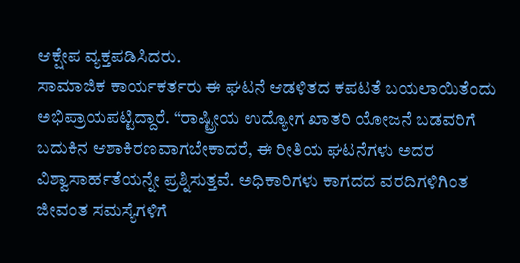ಆಕ್ಷೇಪ ವ್ಯಕ್ತಪಡಿಸಿದರು.
ಸಾಮಾಜಿಕ ಕಾರ್ಯಕರ್ತರು ಈ ಘಟನೆ ಆಡಳಿತದ ಕಪಟತೆ ಬಯಲಾಯಿತೆಂದು ಅಭಿಪ್ರಾಯಪಟ್ಟಿದ್ದಾರೆ. “ರಾಷ್ಟ್ರೀಯ ಉದ್ಯೋಗ ಖಾತರಿ ಯೋಜನೆ ಬಡವರಿಗೆ ಬದುಕಿನ ಆಶಾಕಿರಣವಾಗಬೇಕಾದರೆ, ಈ ರೀತಿಯ ಘಟನೆಗಳು ಅದರ ವಿಶ್ವಾಸಾರ್ಹತೆಯನ್ನೇ ಪ್ರಶ್ನಿಸುತ್ತವೆ. ಅಧಿಕಾರಿಗಳು ಕಾಗದದ ವರದಿಗಳಿಗಿಂತ ಜೀವಂತ ಸಮಸ್ಯೆಗಳಿಗೆ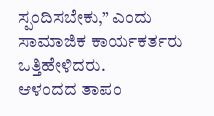ಸ್ಪಂದಿಸಬೇಕು,” ಎಂದು ಸಾಮಾಜಿಕ ಕಾರ್ಯಕರ್ತರು ಒತ್ತಿಹೇಳಿದರು.
ಆಳಂದದ ತಾಪಂ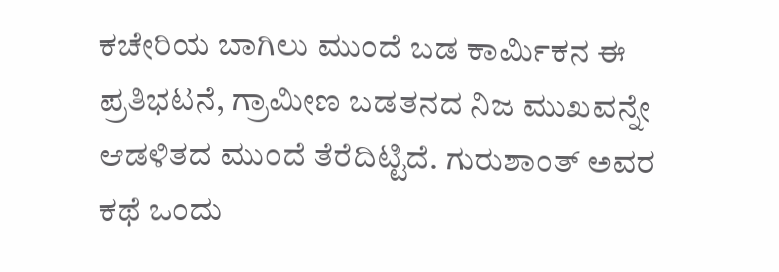ಕಚೇರಿಯ ಬಾಗಿಲು ಮುಂದೆ ಬಡ ಕಾರ್ಮಿಕನ ಈ ಪ್ರತಿಭಟನೆ, ಗ್ರಾಮೀಣ ಬಡತನದ ನಿಜ ಮುಖವನ್ನೇ ಆಡಳಿತದ ಮುಂದೆ ತೆರೆದಿಟ್ಟಿದೆ. ಗುರುಶಾಂತ್ ಅವರ ಕಥೆ ಒಂದು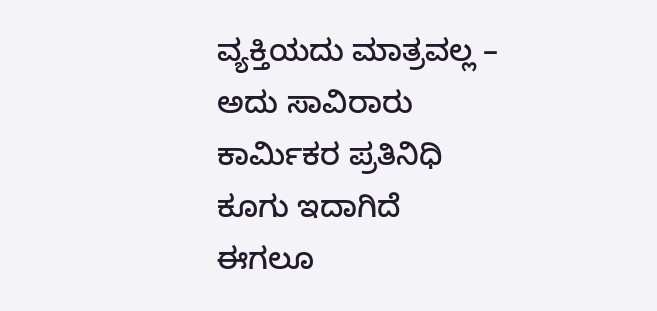ವ್ಯಕ್ತಿಯದು ಮಾತ್ರವಲ್ಲ – ಅದು ಸಾವಿರಾರು ಕಾರ್ಮಿಕರ ಪ್ರತಿನಿಧಿ ಕೂಗು ಇದಾಗಿದೆ ಈಗಲೂ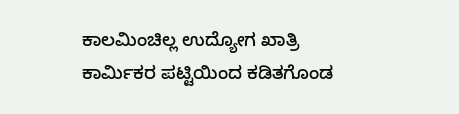ಕಾಲಮಿಂಚಿಲ್ಲ ಉದ್ಯೋಗ ಖಾತ್ರಿ ಕಾರ್ಮಿಕರ ಪಟ್ಟಿಯಿಂದ ಕಡಿತಗೊಂಡ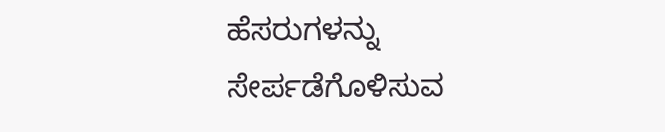ಹೆಸರುಗಳನ್ನು ಸೇರ್ಪಡೆಗೊಳಿಸುವ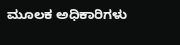ಮೂಲಕ ಅಧಿಕಾರಿಗಳು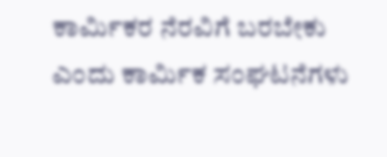ಕಾರ್ಮಿಕರ ನೆರವಿಗೆ ಬರಬೇಕು ಎಂದು ಕಾರ್ಮಿಕ ಸಂಘಟನೆಗಳು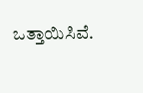ಒತ್ತಾಯಿಸಿವೆ.